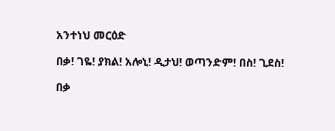አንተነህ መርዕድ

በቃ! ገዬ! ያክል! አሎኒ! ዲታህ! ወጣንድም! በስ! ጊደስ!

በቃ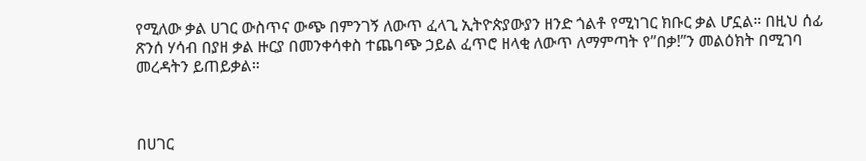የሚለው ቃል ሀገር ውስጥና ውጭ በምንገኝ ለውጥ ፈላጊ ኢትዮጵያውያን ዘንድ ጎልቶ የሚነገር ክቡር ቃል ሆኗል። በዚህ ሰፊ ጽንሰ ሃሳብ በያዘ ቃል ዙርያ በመንቀሳቀስ ተጨባጭ ኃይል ፈጥሮ ዘላቂ ለውጥ ለማምጣት የ”በቃ!”ን መልዕክት በሚገባ መረዳትን ይጠይቃል።



በሀገር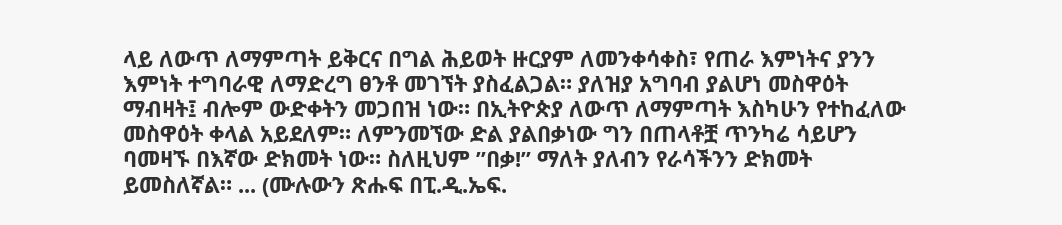ላይ ለውጥ ለማምጣት ይቅርና በግል ሕይወት ዙርያም ለመንቀሳቀስ፣ የጠራ እምነትና ያንን እምነት ተግባራዊ ለማድረግ ፀንቶ መገኘት ያስፈልጋል። ያለዝያ አግባብ ያልሆነ መስዋዕት ማብዛት፤ ብሎም ውድቀትን መጋበዝ ነው። በኢትዮጵያ ለውጥ ለማምጣት እስካሁን የተከፈለው መስዋዕት ቀላል አይደለም። ለምንመኘው ድል ያልበቃነው ግን በጠላቶቿ ጥንካሬ ሳይሆን ባመዛኙ በእኛው ድክመት ነው። ስለዚህም ”በቃ!” ማለት ያለብን የራሳችንን ድክመት ይመስለኛል። ... (ሙሉውን ጽሑፍ በፒ.ዲ.ኤፍ.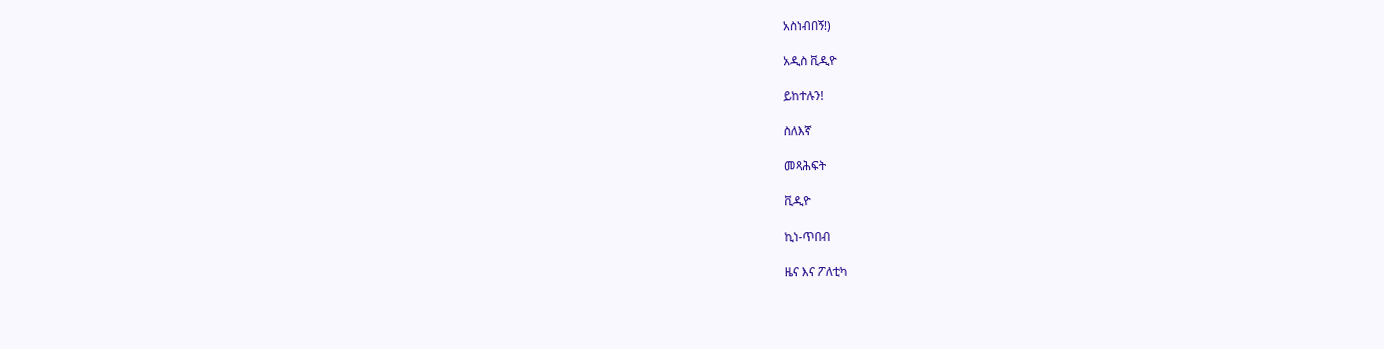አስነብበኝ!)

አዲስ ቪዲዮ

ይከተሉን!

ስለእኛ

መጻሕፍት

ቪዲዮ

ኪነ-ጥበብ

ዜና እና ፖለቲካ